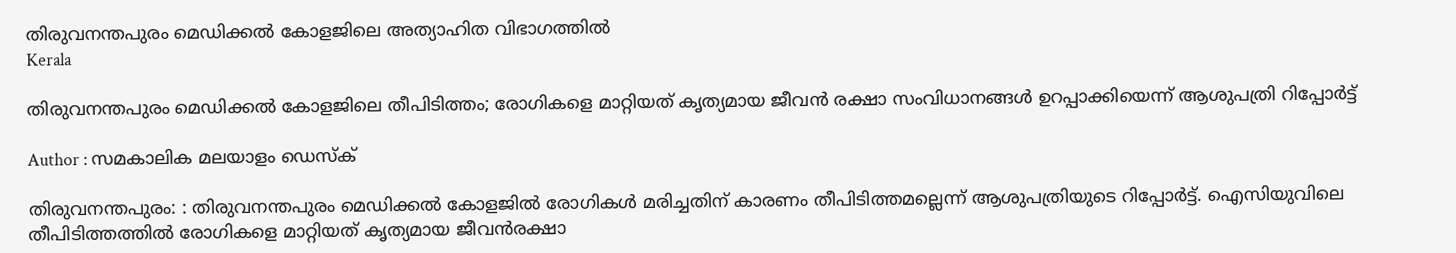തിരുവനന്തപുരം മെഡിക്കല്‍ കോളജിലെ അത്യാഹിത വിഭാഗത്തില്‍
Kerala

തിരുവനന്തപുരം മെഡിക്കല്‍ കോളജിലെ തീപിടിത്തം; രോഗികളെ മാറ്റിയത് കൃത്യമായ ജീവന്‍ രക്ഷാ സംവിധാനങ്ങള്‍ ഉറപ്പാക്കിയെന്ന് ആശുപത്രി റിപ്പോര്‍ട്ട്

Author : സമകാലിക മലയാളം ഡെസ്ക്

തിരുവനന്തപുരം: : തിരുവനന്തപുരം മെഡിക്കല്‍ കോളജില്‍ രോഗികള്‍ മരിച്ചതിന് കാരണം തീപിടിത്തമല്ലെന്ന് ആശുപത്രിയുടെ റിപ്പോര്‍ട്ട്. ഐസിയുവിലെ തീപിടിത്തത്തില്‍ രോഗികളെ മാറ്റിയത് കൃത്യമായ ജീവന്‍രക്ഷാ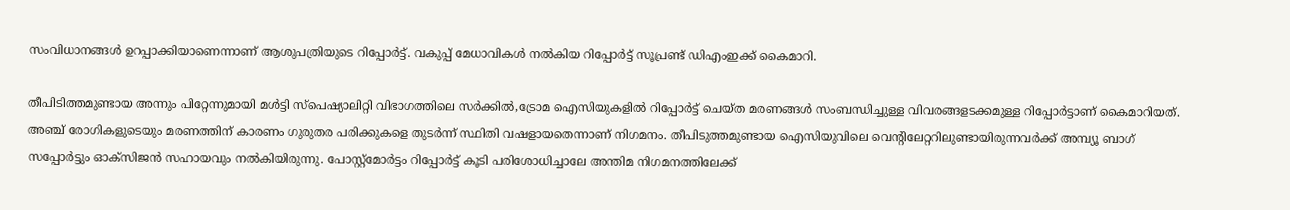സംവിധാനങ്ങള്‍ ഉറപ്പാക്കിയാണെന്നാണ് ആശുപത്രിയുടെ റിപ്പോര്‍ട്ട്. വകുപ്പ് മേധാവികള്‍ നല്‍കിയ റിപ്പോര്‍ട്ട് സൂപ്രണ്ട് ഡിഎംഇക്ക് കൈമാറി.

തീപിടിത്തമുണ്ടായ അന്നും പിറ്റേന്നുമായി മള്‍ട്ടി സ്‌പെഷ്യാലിറ്റി വിഭാഗത്തിലെ സര്‍ക്കില്‍,ട്രോമ ഐസിയുകളില്‍ റിപ്പോര്‍ട്ട് ചെയ്ത മരണങ്ങള്‍ സംബന്ധിച്ചുള്ള വിവരങ്ങളടക്കമുള്ള റിപ്പോര്‍ട്ടാണ് കൈമാറിയത്. അഞ്ച് രോഗികളുടെയും മരണത്തിന് കാരണം ഗുരുതര പരിക്കുകളെ തുടര്‍ന്ന് സ്ഥിതി വഷളായതെന്നാണ് നിഗമനം. തീപിടുത്തമുണ്ടായ ഐസിയുവിലെ വെന്റിലേറ്ററിലുണ്ടായിരുന്നവര്‍ക്ക് അമ്പ്യൂ ബാഗ് സപ്പോര്‍ട്ടും ഓക്‌സിജന്‍ സഹായവും നല്‍കിയിരുന്നു. പോസ്റ്റ്‌മോര്‍ട്ടം റിപ്പോര്‍ട്ട് കൂടി പരിശോധിച്ചാലേ അന്തിമ നിഗമനത്തിലേക്ക്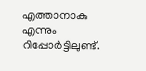എത്താനാകു എന്നും റിപ്പോര്‍ട്ടിലുണ്ട്.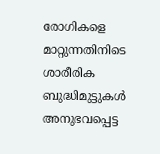രോഗികളെ മാറ്റുന്നതിനിടെ ശാരീരിക ബുദ്ധിമുട്ടുകള്‍ അനുഭവപ്പെട്ട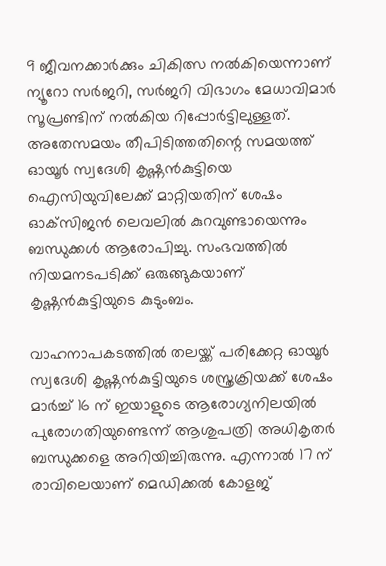9 ജീവനക്കാര്‍ക്കും ചികിത്സ നല്‍കിയെന്നാണ് ന്യൂറോ സര്‍ജറി, സര്‍ജറി വിഭാഗം മേധാവിമാര്‍ സൂപ്രണ്ടിന് നല്‍കിയ റിപ്പോര്‍ട്ടിലുള്ളത്. അതേസമയം തീപിടിത്തതിന്റെ സമയത്ത് ഓയൂര്‍ സ്വദേശി കൃഷ്ണന്‍കുട്ടിയെ ഐസിയുവിലേക്ക് മാറ്റിയതിന് ശേഷം ഓക്‌സിജന്‍ ലെവലില്‍ കുറവുണ്ടായെന്നും ബന്ധുക്കള്‍ ആരോപിച്ചു. സംഭവത്തില്‍ നിയമനടപടിക്ക് ഒരുങ്ങുകയാണ് കൃഷ്ണന്‍കുട്ടിയുടെ കുടുംബം.

വാഹനാപകടത്തില്‍ തലയ്ക്ക് പരിക്കേറ്റ ഓയൂര്‍ സ്വദേശി കൃഷ്ണന്‍കുട്ടിയുടെ ശസ്ത്രക്രിയക്ക് ശേഷം മാര്‍ച്ച് 16 ന് ഇയാളുടെ ആരോഗ്യനിലയില്‍ പുരോഗതിയുണ്ടെന്ന് ആശുപത്രി അധികൃതര്‍ ബന്ധുക്കളെ അറിയിച്ചിരുന്നു. എന്നാല്‍ 17 ന് രാവിലെയാണ് മെഡിക്കല്‍ കോളജ്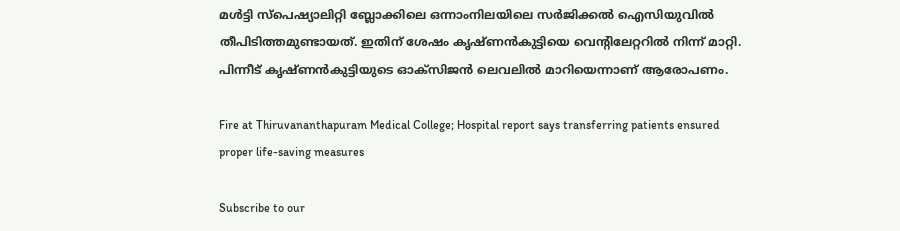മള്‍ട്ടി സ്പെഷ്യാലിറ്റി ബ്ലോക്കിലെ ഒന്നാംനിലയിലെ സര്‍ജിക്കല്‍ ഐസിയുവില്‍ തീപിടിത്തമുണ്ടായത്. ഇതിന് ശേഷം കൃഷ്ണന്‍കുട്ടിയെ വെന്റിലേറ്ററില്‍ നിന്ന് മാറ്റി. പിന്നീട് കൃഷ്ണന്‍കുട്ടിയുടെ ഓക്‌സിജന്‍ ലെവലില്‍ മാറിയെന്നാണ് ആരോപണം.

Fire at Thiruvananthapuram Medical College; Hospital report says transferring patients ensured proper life-saving measures

Subscribe to our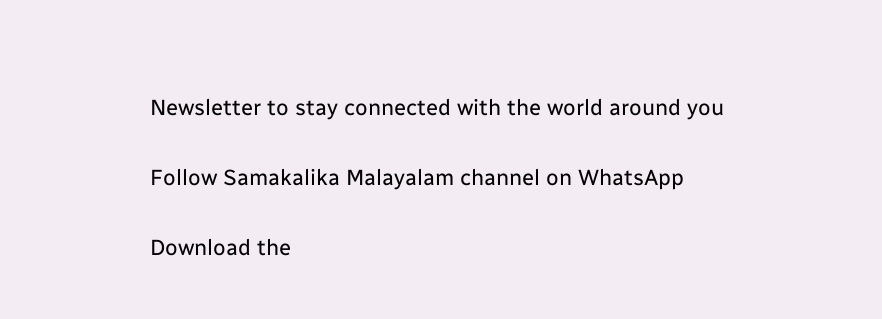Newsletter to stay connected with the world around you

Follow Samakalika Malayalam channel on WhatsApp

Download the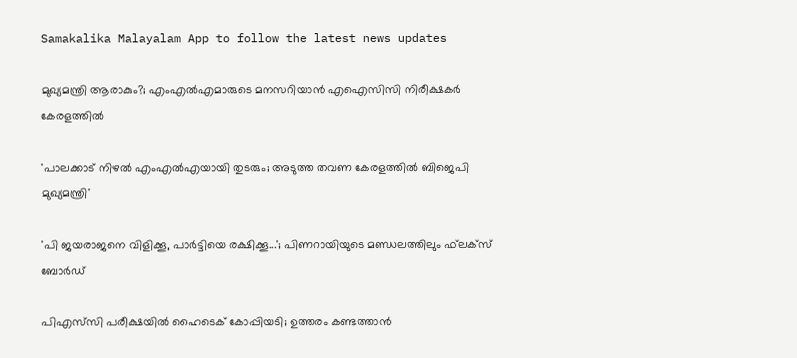Samakalika Malayalam App to follow the latest news updates

മുഖ്യമന്ത്രി ആരാകും?; എംഎല്‍എമാരുടെ മനസറിയാന്‍ എഐസിസി നിരീക്ഷകര്‍ കേരളത്തില്‍

'പാലക്കാട് നിഴല്‍ എംഎല്‍എയായി തുടരും; അടുത്ത തവണ കേരളത്തില്‍ ബിജെപി മുഖ്യമന്ത്രി'

'പി ജയരാജനെ വിളിക്കൂ, പാര്‍ട്ടിയെ രക്ഷിക്കൂ...'; പിണറായിയുടെ മണ്ഡലത്തിലും ഫ്‌ലക്‌സ് ബോര്‍ഡ്

പിഎസ്‌സി പരീക്ഷയില്‍ ഹൈടെക് കോപ്പിയടി; ഉത്തരം കണ്ടത്താന്‍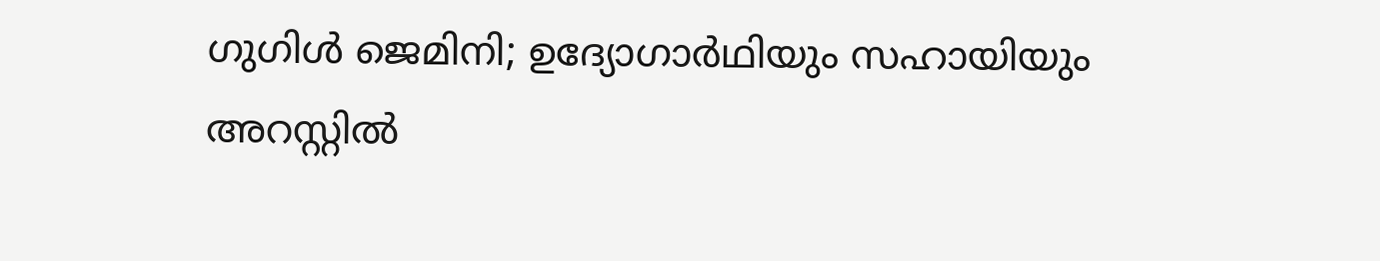ഗുഗിള്‍ ജെമിനി; ഉദ്യോഗാര്‍ഥിയും സഹായിയും അറസ്റ്റില്‍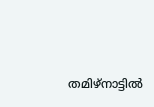തമിഴ്‌നാട്ടില്‍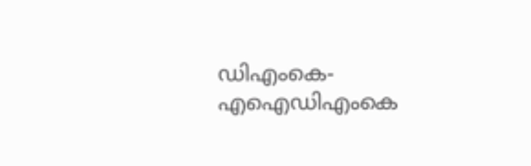ഡിഎംകെ- എഐഡിഎംകെ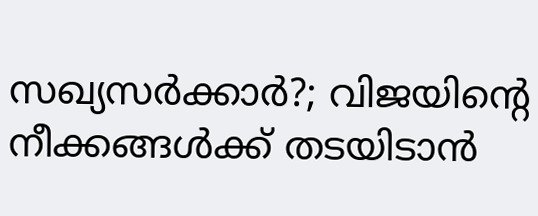സഖ്യസര്‍ക്കാര്‍?; വിജയിന്റെ നീക്കങ്ങള്‍ക്ക് തടയിടാന്‍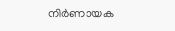നിര്‍ണായക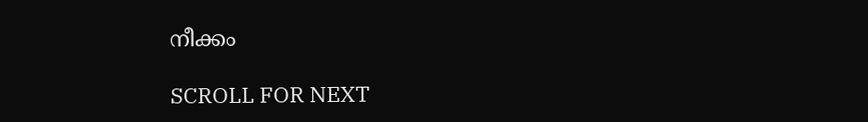നീക്കം

SCROLL FOR NEXT